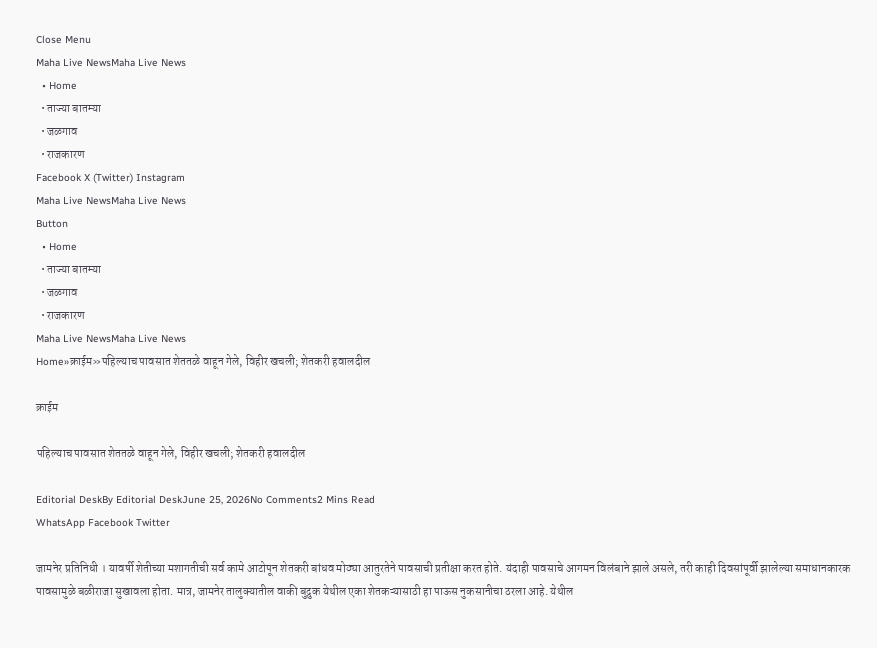Close Menu
Maha Live NewsMaha Live News
  • Home
  • ताज्या बातम्या
  • जळगाव
  • राजकारण
Facebook X (Twitter) Instagram
Maha Live NewsMaha Live News
Button
  • Home
  • ताज्या बातम्या
  • जळगाव
  • राजकारण
Maha Live NewsMaha Live News
Home»क्राईम»पहिल्याच पावसात शेततळे वाहून गेले, विहीर खचली; शेतकरी हवालदील

क्राईम

पहिल्याच पावसात शेततळे वाहून गेले, विहीर खचली; शेतकरी हवालदील

Editorial DeskBy Editorial DeskJune 25, 2026No Comments2 Mins Read
WhatsApp Facebook Twitter

जामनेर प्रतिनिधी । यावर्षी शेतीच्या मशागतीची सर्व कामे आटोपून शेतकरी बांधव मोठ्या आतुरतेने पावसाची प्रतीक्षा करत होते. यंदाही पावसाचे आगमन विलंबाने झाले असले, तरी काही दिवसांपूर्वी झालेल्या समाधानकारक पावसामुळे बळीराजा सुखावला होता. मात्र, जामनेर तालुक्यातील वाकी बुद्रुक येथील एका शेतकऱ्यासाठी हा पाऊस नुकसानीचा ठरला आहे. येथील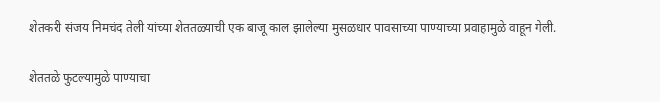शेतकरी संजय निमचंद तेली यांच्या शेततळ्याची एक बाजू काल झालेल्या मुसळधार पावसाच्या पाण्याच्या प्रवाहामुळे वाहून गेली.

शेततळे फुटल्यामुळे पाण्याचा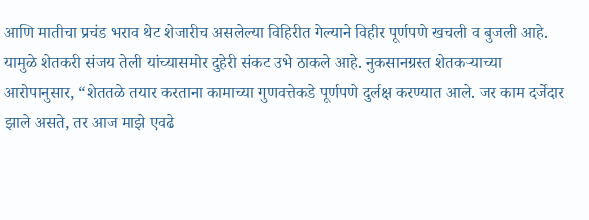आणि मातीचा प्रचंड भराव थेट शेजारीच असलेल्या विहिरीत गेल्याने विहीर पूर्णपणे खचली व बुजली आहे. यामुळे शेतकरी संजय तेली यांच्यासमोर दुहेरी संकट उभे ठाकले आहे. नुकसानग्रस्त शेतकऱ्याच्या आरोपानुसार, “शेततळे तयार करताना कामाच्या गुणवत्तेकडे पूर्णपणे दुर्लक्ष करण्यात आले. जर काम दर्जेदार झाले असते, तर आज माझे एवढे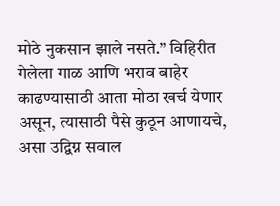मोठे नुकसान झाले नसते.” विहिरीत गेलेला गाळ आणि भराव बाहेर काढण्यासाठी आता मोठा खर्च येणार असून, त्यासाठी पैसे कुठून आणायचे, असा उद्विग्न सवाल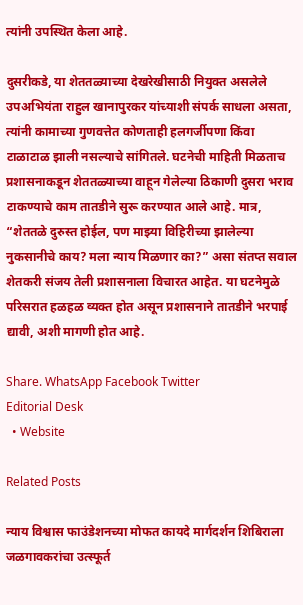त्यांनी उपस्थित केला आहे.

दुसरीकडे, या शेततळ्याच्या देखरेखीसाठी नियुक्त असलेले उपअभियंता राहुल खानापुरकर यांच्याशी संपर्क साधला असता, त्यांनी कामाच्या गुणवत्तेत कोणताही हलगर्जीपणा किंवा टाळाटाळ झाली नसल्याचे सांगितले. घटनेची माहिती मिळताच प्रशासनाकडून शेततळ्याच्या वाहून गेलेल्या ठिकाणी दुसरा भराव टाकण्याचे काम तातडीने सुरू करण्यात आले आहे. मात्र, “शेततळे दुरुस्त होईल, पण माझ्या विहिरीच्या झालेल्या नुकसानीचे काय? मला न्याय मिळणार का?” असा संतप्त सवाल शेतकरी संजय तेली प्रशासनाला विचारत आहेत. या घटनेमुळे परिसरात हळहळ व्यक्त होत असून प्रशासनाने तातडीने भरपाई द्यावी, अशी मागणी होत आहे.

Share. WhatsApp Facebook Twitter
Editorial Desk
  • Website

Related Posts

न्याय विश्वास फाउंडेशनच्या मोफत कायदे मार्गदर्शन शिबिराला जळगावकरांचा उत्स्फूर्त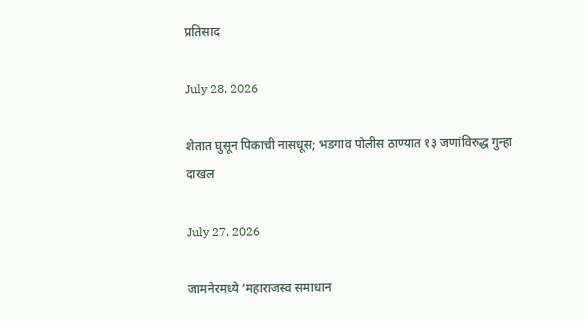प्रतिसाद

July 28, 2026

शेतात घुसून पिकाची नासधूस; भडगाव पोलीस ठाण्यात १३ जणांविरुद्ध गुन्हा दाखल

July 27, 2026

जामनेरमध्ये ‘महाराजस्व समाधान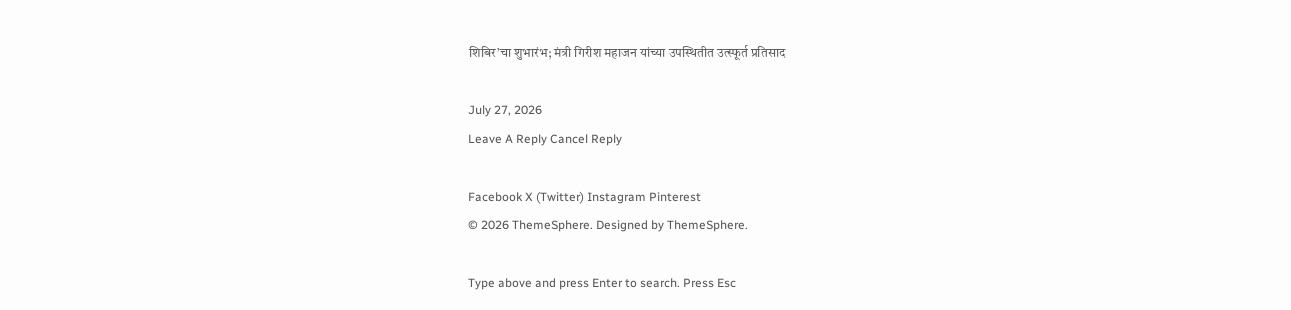शिबिर’चा शुभारंभ; मंत्री गिरीश महाजन यांच्या उपस्थितीत उत्स्फूर्त प्रतिसाद

July 27, 2026
Leave A Reply Cancel Reply

Facebook X (Twitter) Instagram Pinterest
© 2026 ThemeSphere. Designed by ThemeSphere.

Type above and press Enter to search. Press Esc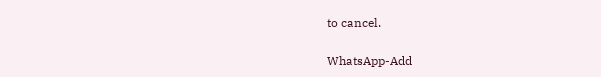to cancel.

WhatsApp-Add